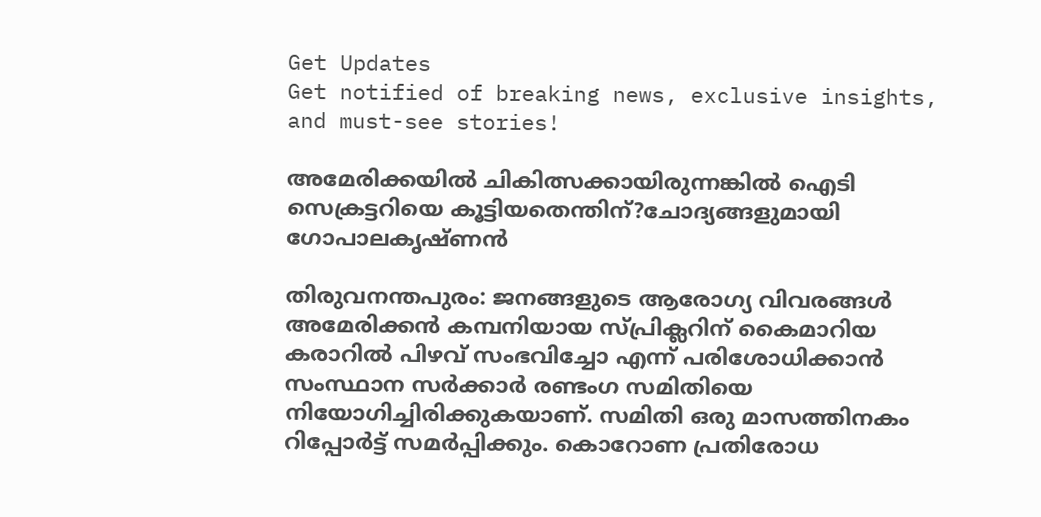Get Updates
Get notified of breaking news, exclusive insights, and must-see stories!

അമേരിക്കയില്‍ ചികിത്സക്കായിരുന്നങ്കില്‍ ഐടി സെക്രട്ടറിയെ കൂട്ടിയതെന്തിന്?ചോദ്യങ്ങളുമായി ഗോപാലകൃഷ്ണൻ

തിരുവനന്തപുരം: ജനങ്ങളുടെ ആരോഗ്യ വിവരങ്ങള്‍ അമേരിക്കന്‍ കമ്പനിയായ സ്പ്രിക്ലറിന് കൈമാറിയ കരാറില്‍ പിഴവ് സംഭവിച്ചോ എന്ന് പരിശോധിക്കാന്‍ സംസ്ഥാന സര്‍ക്കാര്‍ രണ്ടംഗ സമിതിയെ നിയോഗിച്ചിരിക്കുകയാണ്. സമിതി ഒരു മാസത്തിനകം റിപ്പോര്‍ട്ട് സമര്‍പ്പിക്കും. കൊറോണ പ്രതിരോധ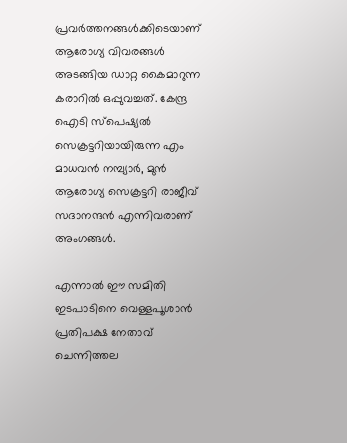പ്രവര്‍ത്തനങ്ങള്‍ക്കിടെയാണ് ആരോഗ്യ വിവരങ്ങള്‍ അടങ്ങിയ ഡാറ്റ കൈമാറുന്ന കരാറില്‍ ഒപ്പുവച്ചത്. കേന്ദ്ര ഐടി സ്പെഷ്യല്‍ സെക്രട്ടറിയായിരുന്ന എം മാധവന്‍ നമ്പ്യാര്‍, മുന്‍ ആരോഗ്യ സെക്രട്ടറി രാജീവ് സദാനന്ദന്‍ എന്നിവരാണ് അംഗങ്ങള്‍.

എന്നാല്‍ ഈ സമിതി ഇടപാടിനെ വെള്ളപൂശാന്‍ പ്രതിപക്ഷ നേതാവ് ചെന്നിത്തല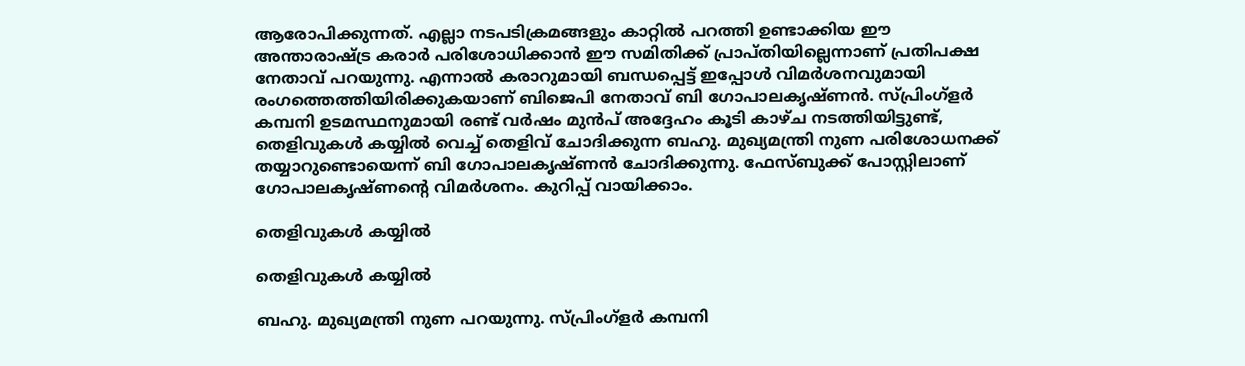ആരോപിക്കുന്നത്. എല്ലാ നടപടിക്രമങ്ങളും കാറ്റില്‍ പറത്തി ഉണ്ടാക്കിയ ഈ അന്താരാഷ്ട്ര കരാര്‍ പരിശോധിക്കാന്‍ ഈ സമിതിക്ക് പ്രാപ്തിയില്ലെന്നാണ് പ്രതിപക്ഷ നേതാവ് പറയുന്നു. എന്നാല്‍ കരാറുമായി ബന്ധപ്പെട്ട് ഇപ്പോള്‍ വിമര്‍ശനവുമായി രംഗത്തെത്തിയിരിക്കുകയാണ് ബിജെപി നേതാവ് ബി ഗോപാലകൃഷ്ണന്‍. സ്പ്രിംഗ്‌ളര്‍ കമ്പനി ഉടമസ്ഥനുമായി രണ്ട് വര്‍ഷം മുന്‍പ് അദ്ദേഹം കൂടി കാഴ്ച നടത്തിയിട്ടുണ്ട്, തെളിവുകള്‍ കയ്യില്‍ വെച്ച് തെളിവ് ചോദിക്കുന്ന ബഹു. മുഖ്യമന്ത്രി നുണ പരിശോധനക്ക് തയ്യാറുണ്ടൊയെന്ന് ബി ഗോപാലകൃഷ്ണന്‍ ചോദിക്കുന്നു. ഫേസ്ബുക്ക് പോസ്റ്റിലാണ് ഗോപാലകൃഷ്ണന്റെ വിമര്‍ശനം. കുറിപ്പ് വായിക്കാം.

തെളിവുകള്‍ കയ്യില്‍

തെളിവുകള്‍ കയ്യില്‍

ബഹു. മുഖ്യമന്ത്രി നുണ പറയുന്നു. സ്പ്രിംഗ്‌ളര്‍ കമ്പനി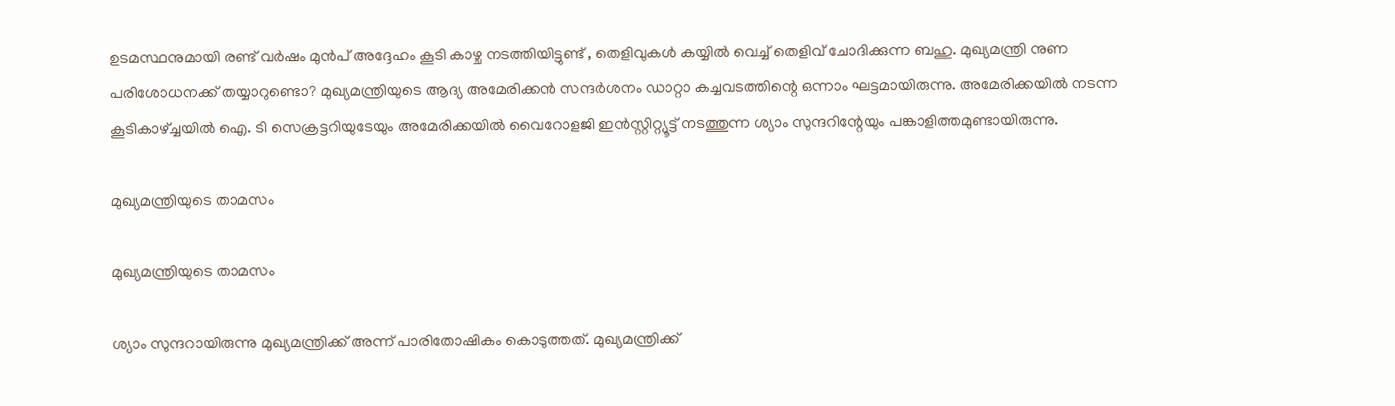ഉടമസ്ഥനുമായി രണ്ട് വര്‍ഷം മുന്‍പ് അദ്ദേഹം കൂടി കാഴ്ച നടത്തിയിട്ടുണ്ട് , തെളിവുകള്‍ കയ്യില്‍ വെച്ച് തെളിവ് ചോദിക്കുന്ന ബഹു. മുഖ്യമന്ത്രി നുണ പരിശോധനക്ക് തയ്യാറുണ്ടൊ? മുഖ്യമന്ത്രിയുടെ ആദ്യ അമേരിക്കന്‍ സന്ദര്‍ശനം ഡാറ്റാ കച്ചവടത്തിന്റെ ഒന്നാം ഘട്ടമായിരുന്നു. അമേരിക്കയില്‍ നടന്ന കൂടികാഴ്ച്ചയില്‍ ഐ. ടി സെക്രട്ടറിയുടേയും അമേരിക്കയില്‍ വൈറോളജി ഇന്‍സ്റ്റിറ്റ്യൂട്ട് നടത്തുന്ന ശ്യാം സുന്ദറിന്റേയും പങ്കാളിത്തമുണ്ടായിരുന്നു.

മുഖ്യമന്ത്രിയുടെ താമസം

മുഖ്യമന്ത്രിയുടെ താമസം

ശ്യാം സുന്ദറായിരുന്നു മുഖ്യമന്ത്രിക്ക് അന്ന് പാരിതോഷികം കൊടുത്തത്. മുഖ്യമന്ത്രിക്ക്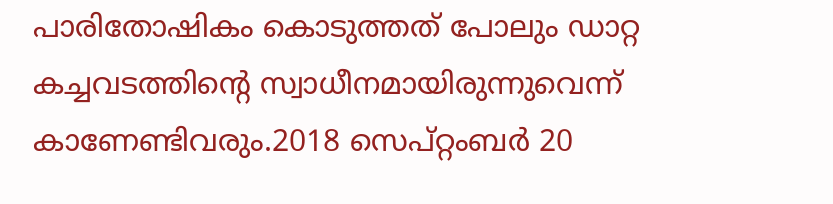പാരിതോഷികം കൊടുത്തത് പോലും ഡാറ്റ കച്ചവടത്തിന്റെ സ്വാധീനമായിരുന്നുവെന്ന് കാണേണ്ടിവരും.2018 സെപ്റ്റംബര്‍ 20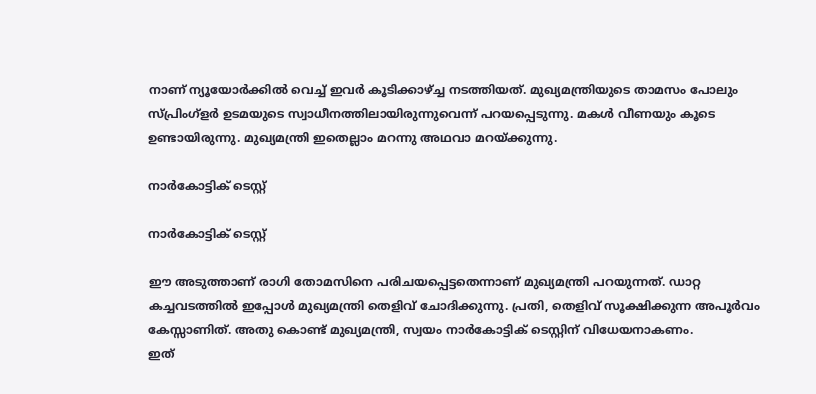നാണ് ന്യൂയോര്‍ക്കില്‍ വെച്ച് ഇവര്‍ കൂടിക്കാഴ്ച്ച നടത്തിയത്. മുഖ്യമന്ത്രിയുടെ താമസം പോലും സ്പ്രിംഗ്‌ളര്‍ ഉടമയുടെ സ്വാധീനത്തിലായിരുന്നുവെന്ന് പറയപ്പെടുന്നു. മകള്‍ വീണയും കൂടെ ഉണ്ടായിരുന്നു. മുഖ്യമന്ത്രി ഇതെല്ലാം മറന്നു അഥവാ മറയ്ക്കുന്നു.

നാര്‍കോട്ടിക് ടെസ്റ്റ്

നാര്‍കോട്ടിക് ടെസ്റ്റ്

ഈ അടുത്താണ് രാഗി തോമസിനെ പരിചയപ്പെട്ടതെന്നാണ് മുഖ്യമന്ത്രി പറയുന്നത്. ഡാറ്റ കച്ചവടത്തില്‍ ഇപ്പോള്‍ മുഖ്യമന്ത്രി തെളിവ് ചോദിക്കുന്നു. പ്രതി, തെളിവ് സൂക്ഷിക്കുന്ന അപൂര്‍വം കേസ്സാണിത്. അതു കൊണ്ട് മുഖ്യമന്ത്രി, സ്വയം നാര്‍കോട്ടിക് ടെസ്റ്റിന് വിധേയനാകണം.
ഇത്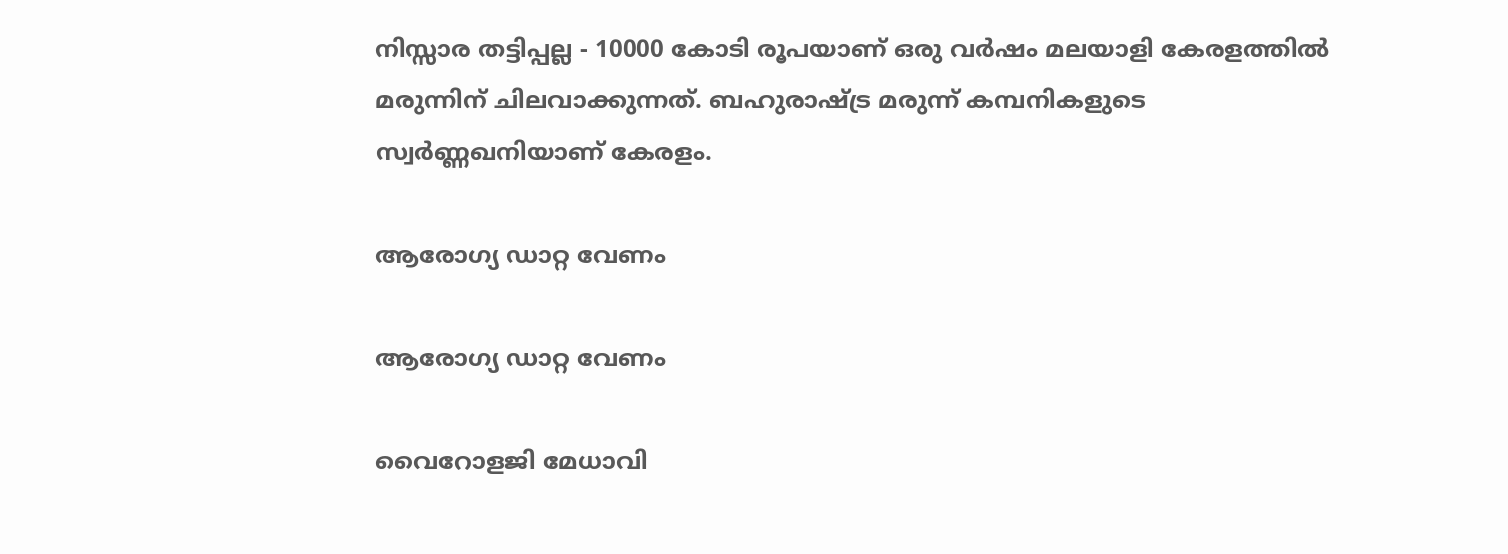നിസ്സാര തട്ടിപ്പല്ല - 10000 കോടി രൂപയാണ് ഒരു വര്‍ഷം മലയാളി കേരളത്തില്‍ മരുന്നിന് ചിലവാക്കുന്നത്. ബഹുരാഷ്ട്ര മരുന്ന് കമ്പനികളുടെ സ്വര്‍ണ്ണഖനിയാണ് കേരളം.

ആരോഗ്യ ഡാറ്റ വേണം

ആരോഗ്യ ഡാറ്റ വേണം

വൈറോളജി മേധാവി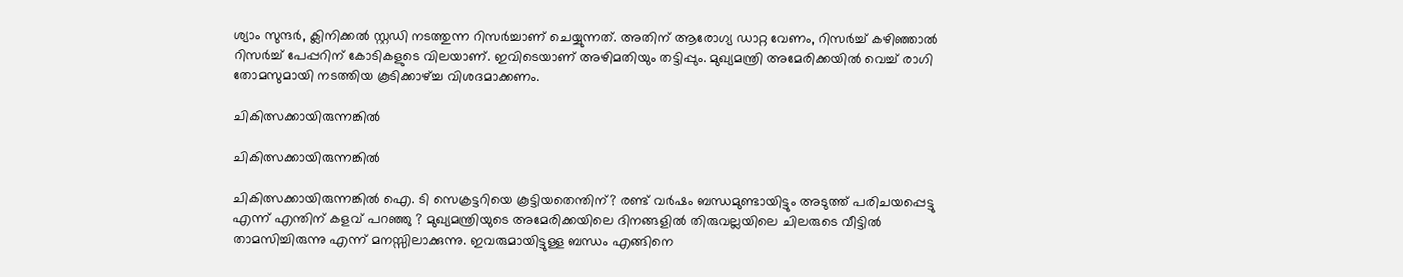ശ്യാം സുന്ദര്‍, ക്ലിനിക്കല്‍ സ്റ്റഡി നടത്തുന്ന റിസര്‍ച്ചാണ് ചെയ്യുന്നത്. അതിന് ആരോഗ്യ ഡാറ്റ വേണം, റിസര്‍ച്ച് കഴിഞ്ഞാല്‍ റിസര്‍ച്ച് പേപ്പറിന് കോടികളുടെ വിലയാണ്. ഇവിടെയാണ് അഴിമതിയും തട്ടിപ്പും. മുഖ്യമന്ത്രി അമേരിക്കയില്‍ വെച്ച് രാഗി തോമസുമായി നടത്തിയ കൂടിക്കാഴ്ച്ച വിശദമാക്കണം.

ചികിത്സക്കായിരുന്നങ്കില്‍

ചികിത്സക്കായിരുന്നങ്കില്‍

ചികിത്സക്കായിരുന്നങ്കില്‍ ഐ. ടി സെക്രട്ടറിയെ കൂട്ടിയതെന്തിന്? രണ്ട് വര്‍ഷം ബന്ധമുണ്ടായിട്ടും അടുത്ത് പരിചയപ്പെട്ടു എന്ന് എന്തിന് കളവ് പറഞ്ഞു ? മുഖ്യമന്ത്രിയുടെ അമേരിക്കയിലെ ദിനങ്ങളില്‍ തിരുവല്ലയിലെ ചിലരുടെ വീട്ടില്‍ താമസിച്ചിരുന്നു എന്ന് മനസ്സിലാക്കുന്നു. ഇവരുമായിട്ടുള്ള ബന്ധം എങ്ങിനെ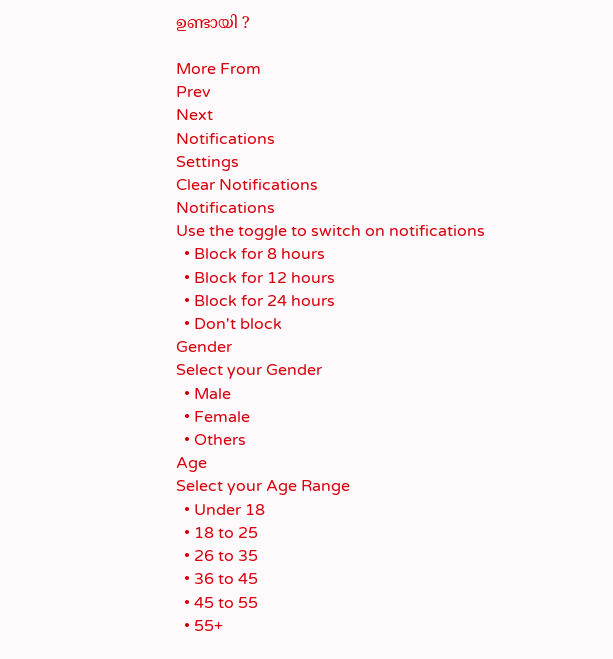ഉണ്ടായി ?

More From
Prev
Next
Notifications
Settings
Clear Notifications
Notifications
Use the toggle to switch on notifications
  • Block for 8 hours
  • Block for 12 hours
  • Block for 24 hours
  • Don't block
Gender
Select your Gender
  • Male
  • Female
  • Others
Age
Select your Age Range
  • Under 18
  • 18 to 25
  • 26 to 35
  • 36 to 45
  • 45 to 55
  • 55+